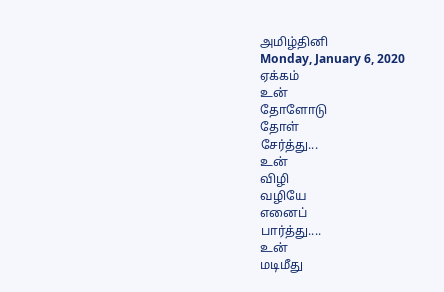அமிழ்தினி
Monday, January 6, 2020
ஏக்கம்
உன்
தோளோடு
தோள்
சேர்த்து...
உன்
விழி
வழியே
எனைப்
பார்த்து....
உன்
மடிமீது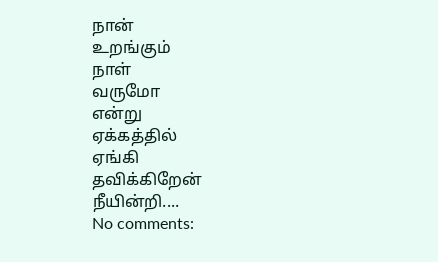நான்
உறங்கும்
நாள்
வருமோ
என்று
ஏக்கத்தில்
ஏங்கி
தவிக்கிறேன்
நீயின்றி....
No comments: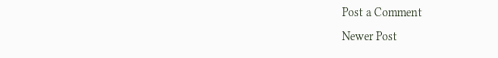Post a Comment
Newer Post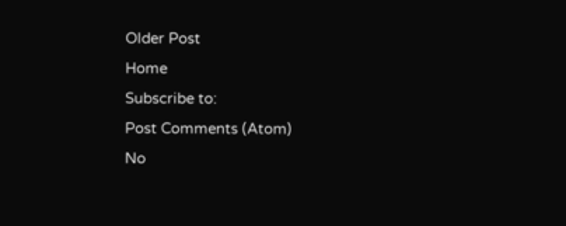Older Post
Home
Subscribe to:
Post Comments (Atom)
No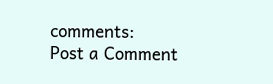comments:
Post a Comment